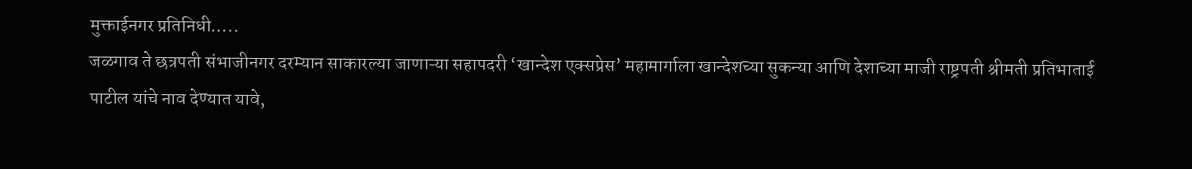मुक्ताईनगर प्रतिनिधी…..
जळगाव ते छत्रपती संभाजीनगर दरम्यान साकारल्या जाणाऱ्या सहापदरी ‘खान्देश एक्सप्रेस’ महामार्गाला खान्देशच्या सुकन्या आणि देशाच्या माजी राष्ट्रपती श्रीमती प्रतिभाताई पाटील यांचे नाव देण्यात यावे,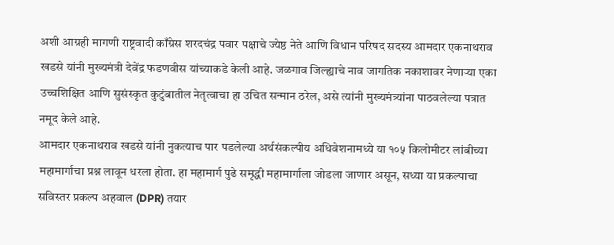अशी आग्रही मागणी राष्ट्रवादी काँग्रेस शरदचंद्र पवार पक्षाचे ज्येष्ठ नेते आणि विधान परिषद सदस्य आमदार एकनाथराव खडसे यांनी मुख्यमंत्री देवेंद्र फडणवीस यांच्याकडे केली आहे. जळगाव जिल्ह्याचे नाव जागतिक नकाशावर नेणाऱ्या एका उच्चशिक्षित आणि सुसंस्कृत कुटुंबातील नेतृत्वाचा हा उचित सन्मान ठरेल, असे त्यांनी मुख्यमंत्र्यांना पाठवलेल्या पत्रात नमूद केले आहे.
आमदार एकनाथराव खडसे यांनी नुकत्याच पार पडलेल्या अर्थसंकल्पीय अधिवेशनामध्ये या १०५ किलोमीटर लांबीच्या महामार्गाचा प्रश्न लावून धरला होता. हा महामार्ग पुढे समृद्धी महामार्गाला जोडला जाणार असून, सध्या या प्रकल्पाचा सविस्तर प्रकल्प अहवाल (DPR) तयार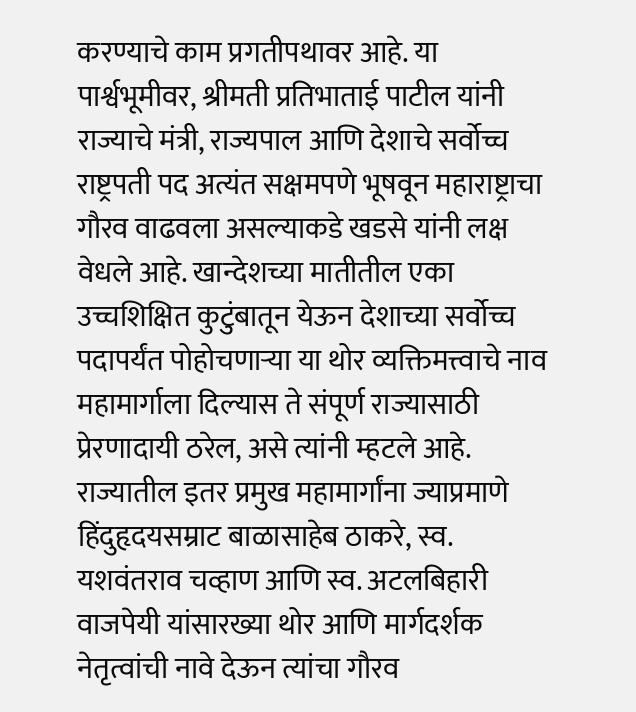करण्याचे काम प्रगतीपथावर आहे. या पार्श्वभूमीवर, श्रीमती प्रतिभाताई पाटील यांनी राज्याचे मंत्री, राज्यपाल आणि देशाचे सर्वोच्च राष्ट्रपती पद अत्यंत सक्षमपणे भूषवून महाराष्ट्राचा गौरव वाढवला असल्याकडे खडसे यांनी लक्ष वेधले आहे. खान्देशच्या मातीतील एका उच्चशिक्षित कुटुंबातून येऊन देशाच्या सर्वोच्च पदापर्यंत पोहोचणाऱ्या या थोर व्यक्तिमत्त्वाचे नाव महामार्गाला दिल्यास ते संपूर्ण राज्यासाठी प्रेरणादायी ठरेल, असे त्यांनी म्हटले आहे.
राज्यातील इतर प्रमुख महामार्गांना ज्याप्रमाणे हिंदुहृदयसम्राट बाळासाहेब ठाकरे, स्व. यशवंतराव चव्हाण आणि स्व. अटलबिहारी वाजपेयी यांसारख्या थोर आणि मार्गदर्शक नेतृत्वांची नावे देऊन त्यांचा गौरव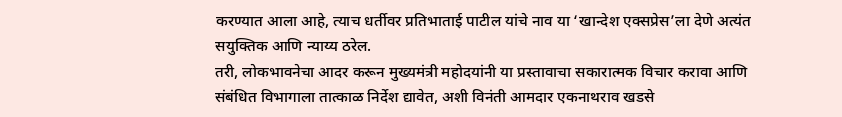करण्यात आला आहे, त्याच धर्तीवर प्रतिभाताई पाटील यांचे नाव या ‘खान्देश एक्सप्रेस’ला देणे अत्यंत सयुक्तिक आणि न्याय्य ठरेल.
तरी, लोकभावनेचा आदर करून मुख्यमंत्री महोदयांनी या प्रस्तावाचा सकारात्मक विचार करावा आणि संबंधित विभागाला तात्काळ निर्देश द्यावेत, अशी विनंती आमदार एकनाथराव खडसे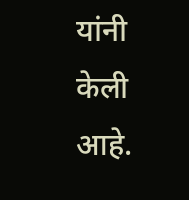यांनी केली आहे.